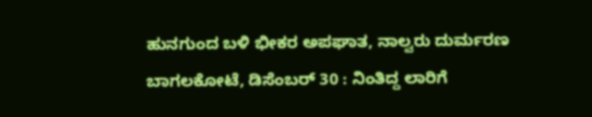ಹುನಗುಂದ ಬಳಿ ಭೀಕರ ಅಪಘಾತ, ನಾಲ್ವರು ದುರ್ಮರಣ
ಬಾಗಲಕೋಟೆ, ಡಿಸೆಂಬರ್ 30 : ನಿಂತಿದ್ದ ಲಾರಿಗೆ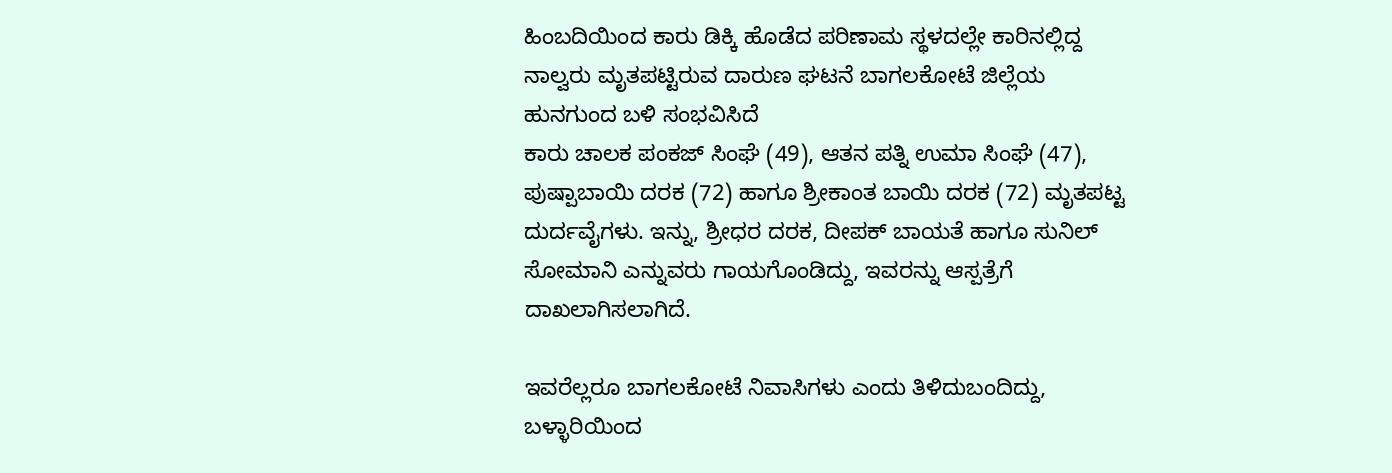ಹಿಂಬದಿಯಿಂದ ಕಾರು ಡಿಕ್ಕಿ ಹೊಡೆದ ಪರಿಣಾಮ ಸ್ಥಳದಲ್ಲೇ ಕಾರಿನಲ್ಲಿದ್ದ ನಾಲ್ವರು ಮೃತಪಟ್ಟಿರುವ ದಾರುಣ ಘಟನೆ ಬಾಗಲಕೋಟೆ ಜಿಲ್ಲೆಯ ಹುನಗುಂದ ಬಳಿ ಸಂಭವಿಸಿದೆ
ಕಾರು ಚಾಲಕ ಪಂಕಜ್ ಸಿಂಘೆ (49), ಆತನ ಪತ್ನಿ ಉಮಾ ಸಿಂಘೆ (47), ಪುಷ್ಪಾಬಾಯಿ ದರಕ (72) ಹಾಗೂ ಶ್ರೀಕಾಂತ ಬಾಯಿ ದರಕ (72) ಮೃತಪಟ್ಟ ದುರ್ದವೈಗಳು. ಇನ್ನು, ಶ್ರೀಧರ ದರಕ, ದೀಪಕ್ ಬಾಯತೆ ಹಾಗೂ ಸುನಿಲ್ ಸೋಮಾನಿ ಎನ್ನುವರು ಗಾಯಗೊಂಡಿದ್ದು, ಇವರನ್ನು ಆಸ್ಪತ್ರೆಗೆ ದಾಖಲಾಗಿಸಲಾಗಿದೆ.

ಇವರೆಲ್ಲರೂ ಬಾಗಲಕೋಟೆ ನಿವಾಸಿಗಳು ಎಂದು ತಿಳಿದುಬಂದಿದ್ದು, ಬಳ್ಳಾರಿಯಿಂದ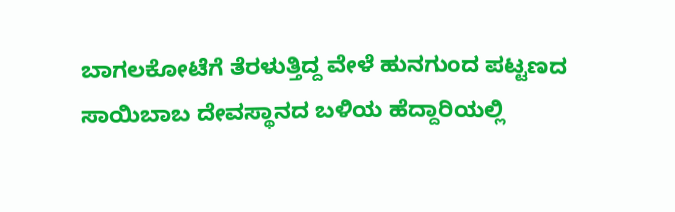ಬಾಗಲಕೋಟೆಗೆ ತೆರಳುತ್ತಿದ್ದ ವೇಳೆ ಹುನಗುಂದ ಪಟ್ಟಣದ ಸಾಯಿಬಾಬ ದೇವಸ್ಥಾನದ ಬಳಿಯ ಹೆದ್ದಾರಿಯಲ್ಲಿ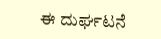ಈ ದುರ್ಘಟನೆ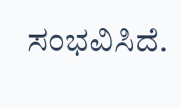ಸಂಭವಿಸಿದೆ.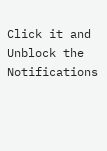Click it and Unblock the Notifications